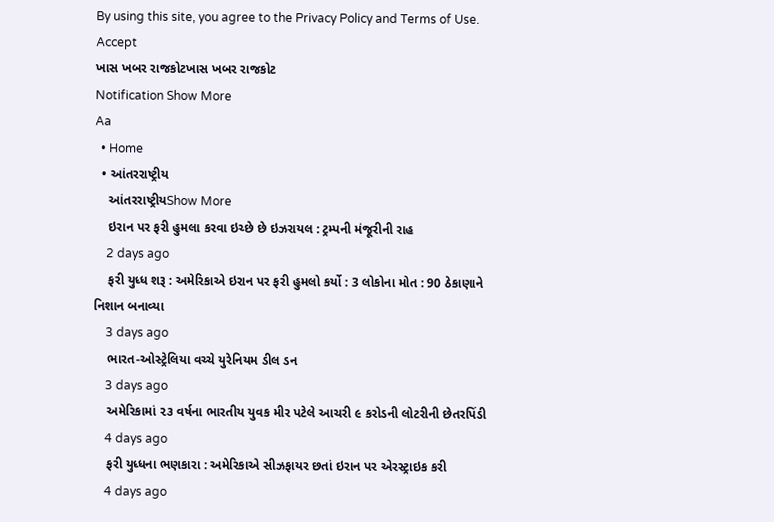By using this site, you agree to the Privacy Policy and Terms of Use.
Accept
ખાસ ખબર રાજકોટખાસ ખબર રાજકોટ
Notification Show More
Aa
  • Home
  • આંતરરાષ્ટ્રીય
    આંતરરાષ્ટ્રીયShow More
    ઇરાન પર ફરી હુમલા કરવા ઇચ્છે છે ઇઝરાયલ : ટ્રમ્પની મંજૂરીની રાહ
    2 days ago
    ફરી યુધ્ધ શરૂ : અમેરિકાએ ઇરાન પર ફરી હુમલો કર્યો : 3 લોકોના મોત : 90 ઠેકાણાને નિશાન બનાવ્યા
    3 days ago
    ભારત-ઓસ્ટ્રેલિયા વચ્ચે યુરેનિયમ ડીલ ડન
    3 days ago
    અમેરિકામાં ૨૩ વર્ષના ભારતીય યુવક મીર પટેલે આચરી ૯ કરોડની લોટરીની છેતરપિંડી
    4 days ago
    ફરી યુધ્ધના ભણકારા : અમેરિકાએ સીઝફાયર છતાં ઇરાન પર એરસ્ટ્રાઇક કરી
    4 days ago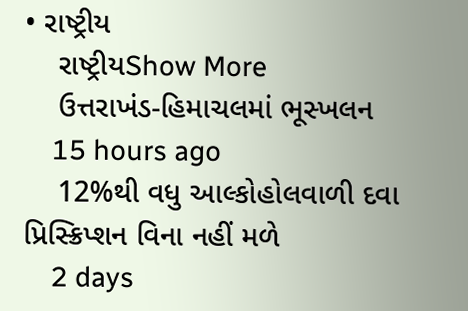• રાષ્ટ્રીય
    રાષ્ટ્રીયShow More
    ઉત્તરાખંડ-હિમાચલમાં ભૂસ્ખલન
    15 hours ago
    12%થી વધુ આલ્કોહોલવાળી દવા પ્રિસ્ક્રિપ્શન વિના નહીં મળે
    2 days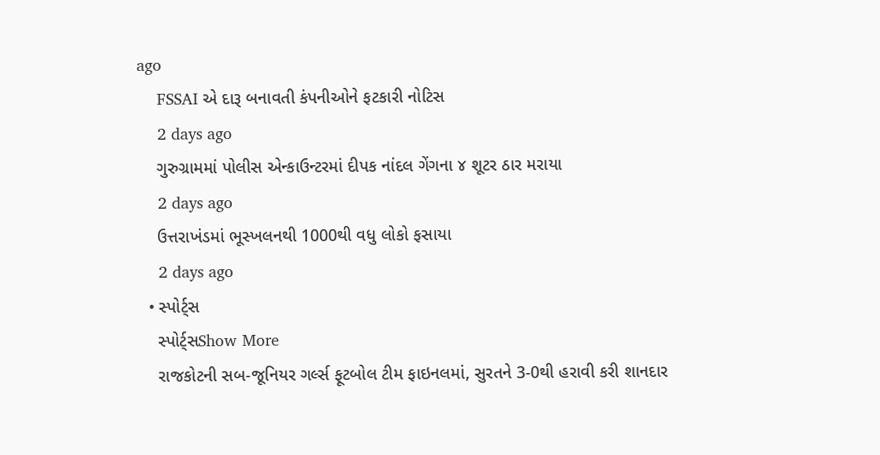ago
    FSSAI એ દારૂ બનાવતી કંપનીઓને ફટકારી નોટિસ
    2 days ago
    ગુરુગ્રામમાં પોલીસ એન્કાઉન્ટરમાં દીપક નાંદલ ગેંગના ૪ શૂટર ઠાર મરાયા
    2 days ago
    ઉત્તરાખંડમાં ભૂસ્ખલનથી 1000થી વધુ લોકો ફસાયા
    2 days ago
  • સ્પોર્ટ્સ
    સ્પોર્ટ્સShow More
    રાજકોટની સબ-જૂનિયર ગર્લ્સ ફૂટબોલ ટીમ ફાઇનલમાં, સુરતને 3-0થી હરાવી કરી શાનદાર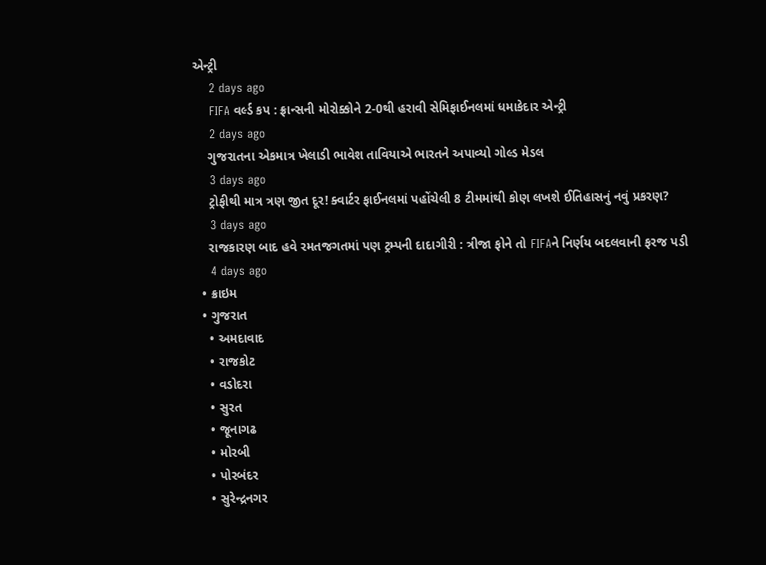એન્ટ્રી
    2 days ago
    FIFA વર્લ્ડ કપ : ફ્રાન્સની મોરોક્કોને 2-0થી હરાવી સેમિફાઈનલમાં ધમાકેદાર એન્ટ્રી
    2 days ago
    ગુજરાતના એકમાત્ર ખેલાડી ભાવેશ તાવિયાએ ભારતને અપાવ્યો ગોલ્ડ મેડલ
    3 days ago
    ટ્રોફીથી માત્ર ત્રણ જીત દૂર! ક્વાર્ટર ફાઈનલમાં પહોંચેલી 8 ટીમમાંથી કોણ લખશે ઈતિહાસનું નવું પ્રકરણ?
    3 days ago
    રાજકારણ બાદ હવે રમતજગતમાં પણ ટ્રમ્પની દાદાગીરી : ત્રીજા ફોને તો FIFAને નિર્ણય બદલવાની ફરજ પડી
    4 days ago
  • ક્રાઇમ
  • ગુજરાત
    • અમદાવાદ
    • રાજકોટ
    • વડોદરા
    • સુરત
    • જૂનાગઢ
    • મોરબી
    • પોરબંદર
    • સુરેન્દ્રનગર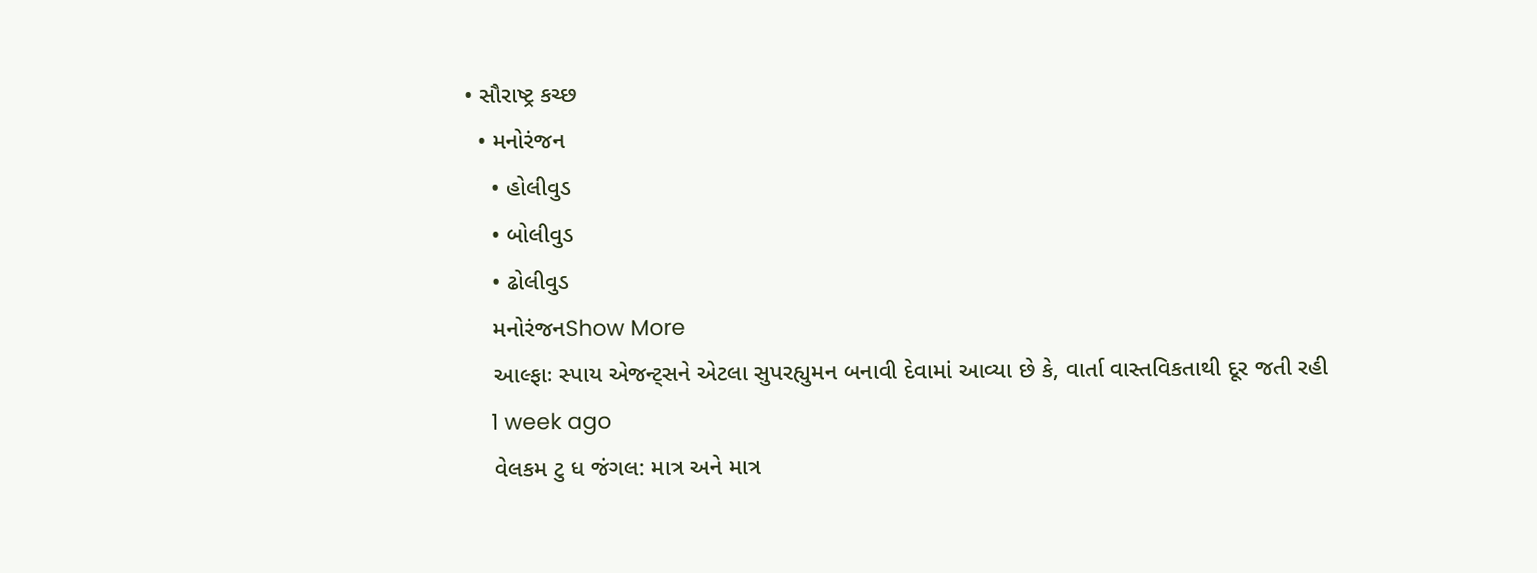• સૌરાષ્ટ્ર કચ્છ
  • મનોરંજન
    • હોલીવુડ
    • બોલીવુડ
    • ઢોલીવુડ
    મનોરંજનShow More
    આલ્ફાઃ સ્પાય એજન્ટ્સને એટલા સુપરહ્યુમન બનાવી દેવામાં આવ્યા છે કે, વાર્તા વાસ્તવિકતાથી દૂર જતી રહી
    1 week ago
    વેલકમ ટુ ધ જંગલ: માત્ર અને માત્ર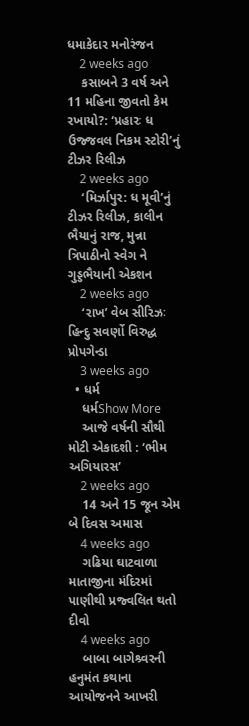ધમાકેદાર મનોરંજન
    2 weeks ago
    કસાબને 3 વર્ષ અને 11 મહિના જીવતો કેમ રખાયો?: ‘પ્રહારઃ ધ ઉજ્જવલ નિકમ સ્ટોરી’નું ટીઝર રિલીઝ
    2 weeks ago
    ‘મિર્ઝાપુર: ધ મૂવી’નું ટીઝર રિલીઝ, કાલીન ભૈયાનું રાજ, મુન્ના ત્રિપાઠીનો સ્વેગ ને ગુડ્ડભૈયાની એકશન
    2 weeks ago
    ‘રાખ’ વેબ સીરિઝઃ હિન્દુ સવર્ણો વિરુદ્ધ પ્રોપગેન્ડા
    3 weeks ago
  • ધર્મ
    ધર્મShow More
    આજે વર્ષની સૌથી મોટી એકાદશી : ‘ભીમ અગિયારસ’
    2 weeks ago
    14 અને 15 જૂન એમ બે દિવસ અમાસ
    4 weeks ago
    ગઢિયા ઘાટવાળા માતાજીના મંદિરમાં પાણીથી પ્રજ્વલિત થતો દીવો
    4 weeks ago
    બાબા બાગેશ્ર્વરની હનુમંત કથાના આયોજનને આખરી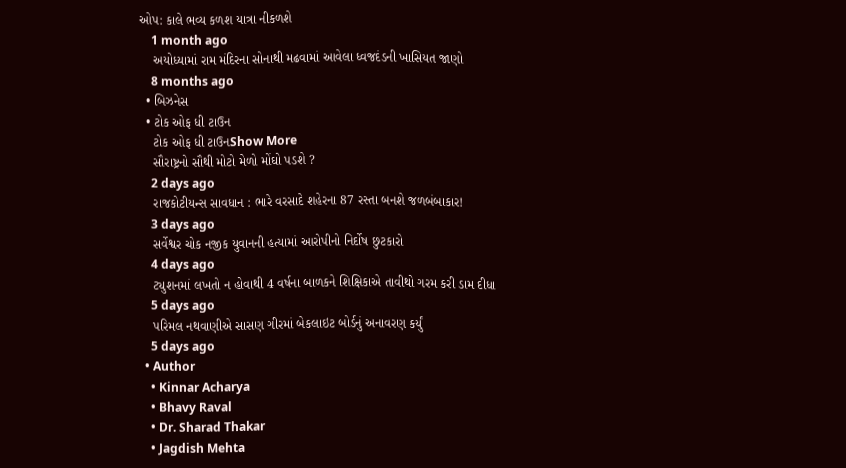ઓપ: કાલે ભવ્ય કળશ યાત્રા નીકળશે
    1 month ago
    અયોધ્યામાં રામ મંદિરના સોનાથી મઢવામાં આવેલા ધ્વજદંડની ખાસિયત જાણો
    8 months ago
  • બિઝનેસ
  • ટોક ઓફ ધી ટાઉન
    ટોક ઓફ ધી ટાઉનShow More
    સૌરાષ્ટ્રનો સૌથી મોટો મેળો મોંઘો પડશે ?
    2 days ago
    રાજકોટીયન્સ સાવધાન : ભારે વરસાદે શહેરના 87 રસ્તા બનશે જળબંબાકાર!
    3 days ago
    સર્વેશ્વર ચોક નજીક યુવાનની હત્યામાં આરોપીનો નિર્દોષ છુટકારો
    4 days ago
    ટ્યુશનમાં લખતો ન હોવાથી 4 વર્ષના બાળકને શિક્ષિકાએ તાવીથો ગરમ કરી ડામ દીધા
    5 days ago
    પરિમલ નથવાણીએ સાસણ ગીરમાં બેકલાઇટ બોર્ડનું અનાવરણ કર્યું
    5 days ago
  • Author
    • Kinnar Acharya
    • Bhavy Raval
    • Dr. Sharad Thakar
    • Jagdish Mehta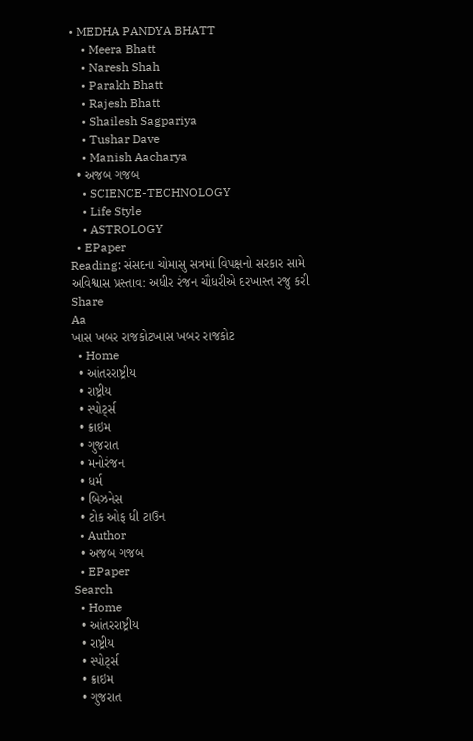• MEDHA PANDYA BHATT
    • Meera Bhatt
    • Naresh Shah
    • Parakh Bhatt
    • Rajesh Bhatt
    • Shailesh Sagpariya
    • Tushar Dave
    • Manish Aacharya
  • અજબ ગજબ
    • SCIENCE-TECHNOLOGY
    • Life Style
    • ASTROLOGY
  • EPaper
Reading: સંસદના ચોમાસુ સત્રમાં વિપક્ષનો સરકાર સામે અવિશ્વાસ પ્રસ્તાવ: અધીર રંજન ચૌધરીએ દરખાસ્ત રજુ કરી
Share
Aa
ખાસ ખબર રાજકોટખાસ ખબર રાજકોટ
  • Home
  • આંતરરાષ્ટ્રીય
  • રાષ્ટ્રીય
  • સ્પોર્ટ્સ
  • ક્રાઇમ
  • ગુજરાત
  • મનોરંજન
  • ધર્મ
  • બિઝનેસ
  • ટોક ઓફ ધી ટાઉન
  • Author
  • અજબ ગજબ
  • EPaper
Search
  • Home
  • આંતરરાષ્ટ્રીય
  • રાષ્ટ્રીય
  • સ્પોર્ટ્સ
  • ક્રાઇમ
  • ગુજરાત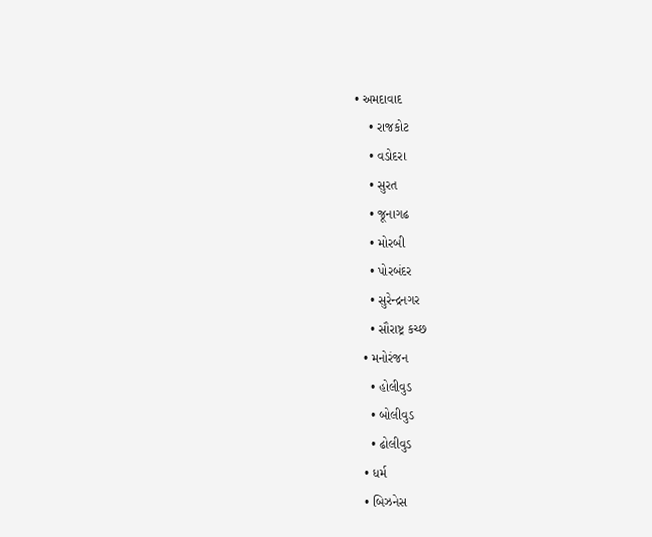• અમદાવાદ
    • રાજકોટ
    • વડોદરા
    • સુરત
    • જૂનાગઢ
    • મોરબી
    • પોરબંદર
    • સુરેન્દ્રનગર
    • સૌરાષ્ટ્ર કચ્છ
  • મનોરંજન
    • હોલીવુડ
    • બોલીવુડ
    • ઢોલીવુડ
  • ધર્મ
  • બિઝનેસ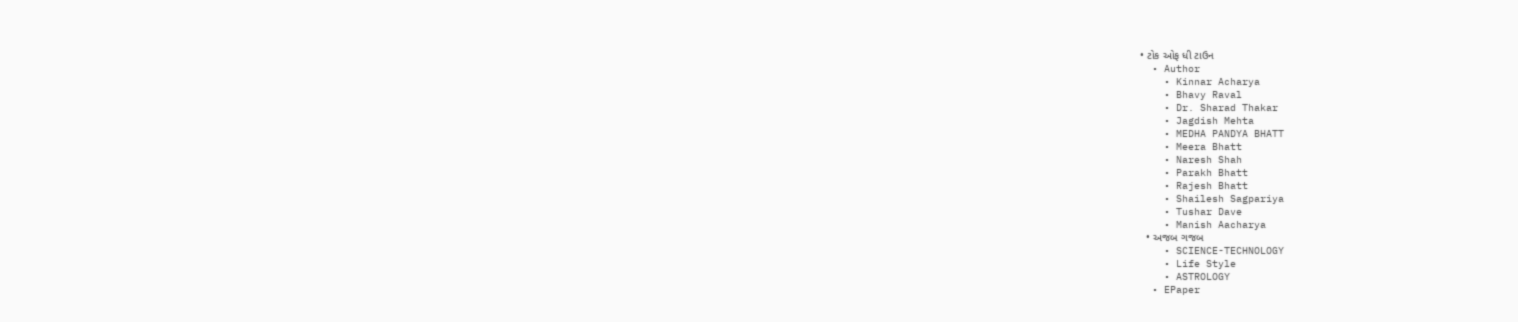• ટોક ઓફ ધી ટાઉન
  • Author
    • Kinnar Acharya
    • Bhavy Raval
    • Dr. Sharad Thakar
    • Jagdish Mehta
    • MEDHA PANDYA BHATT
    • Meera Bhatt
    • Naresh Shah
    • Parakh Bhatt
    • Rajesh Bhatt
    • Shailesh Sagpariya
    • Tushar Dave
    • Manish Aacharya
  • અજબ ગજબ
    • SCIENCE-TECHNOLOGY
    • Life Style
    • ASTROLOGY
  • EPaper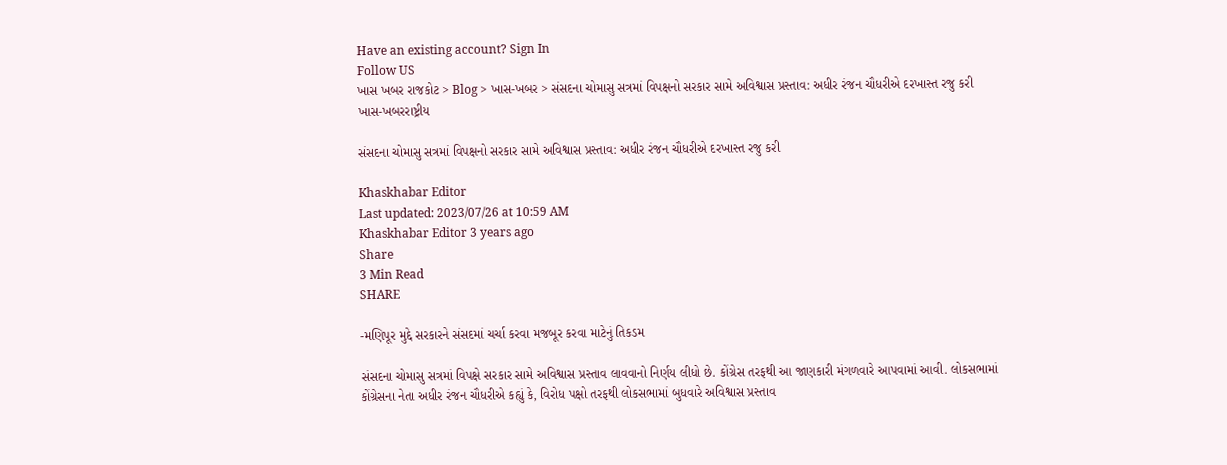Have an existing account? Sign In
Follow US
ખાસ ખબર રાજકોટ > Blog > ખાસ-ખબર > સંસદના ચોમાસુ સત્રમાં વિપક્ષનો સરકાર સામે અવિશ્વાસ પ્રસ્તાવ: અધીર રંજન ચૌધરીએ દરખાસ્ત રજુ કરી
ખાસ-ખબરરાષ્ટ્રીય

સંસદના ચોમાસુ સત્રમાં વિપક્ષનો સરકાર સામે અવિશ્વાસ પ્રસ્તાવ: અધીર રંજન ચૌધરીએ દરખાસ્ત રજુ કરી

Khaskhabar Editor
Last updated: 2023/07/26 at 10:59 AM
Khaskhabar Editor 3 years ago
Share
3 Min Read
SHARE

-મણિપૂર મુદ્દે સરકારને સંસદમાં ચર્ચા કરવા મજબૂર કરવા માટેનું તિકડમ

સંસદના ચોમાસુ સત્રમાં વિપક્ષે સરકાર સામે અવિશ્વાસ પ્રસ્તાવ લાવવાનો નિર્ણય લીધો છે. કોંગ્રેસ તરફથી આ જાણકારી મંગળવારે આપવામાં આવી. લોકસભામાં કોંગ્રેસના નેતા અધીર રંજન ચૌધરીએ કહ્યું કે, વિરોધ પક્ષો તરફથી લોકસભામાં બુધવારે અવિશ્વાસ પ્રસ્તાવ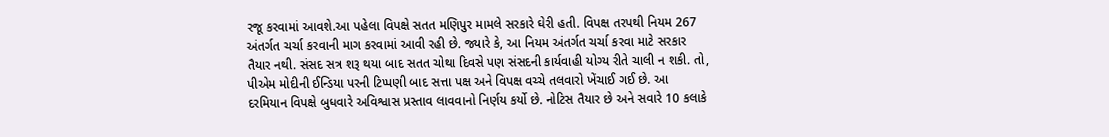રજૂ કરવામાં આવશે.આ પહેલા વિપક્ષે સતત મણિપુર મામલે સરકારે ઘેરી હતી. વિપક્ષ તરપથી નિયમ 267 અંતર્ગત ચર્ચા કરવાની માગ કરવામાં આવી રહી છે. જ્યારે કે, આ નિયમ અંતર્ગત ચર્ચા કરવા માટે સરકાર તૈયાર નથી. સંસદ સત્ર શરૂ થયા બાદ સતત ચોથા દિવસે પણ સંસદની કાર્યવાહી યોગ્ય રીતે ચાલી ન શકી. તો, પીએમ મોદીની ઈન્ડિયા પરની ટિપ્પણી બાદ સત્તા પક્ષ અને વિપક્ષ વચ્ચે તલવારો ખેંચાઈ ગઈ છે. આ દરમિયાન વિપક્ષે બુધવારે અવિશ્વાસ પ્રસ્તાવ લાવવાનો નિર્ણય કર્યો છે. નોટિસ તૈયાર છે અને સવારે 10 કલાકે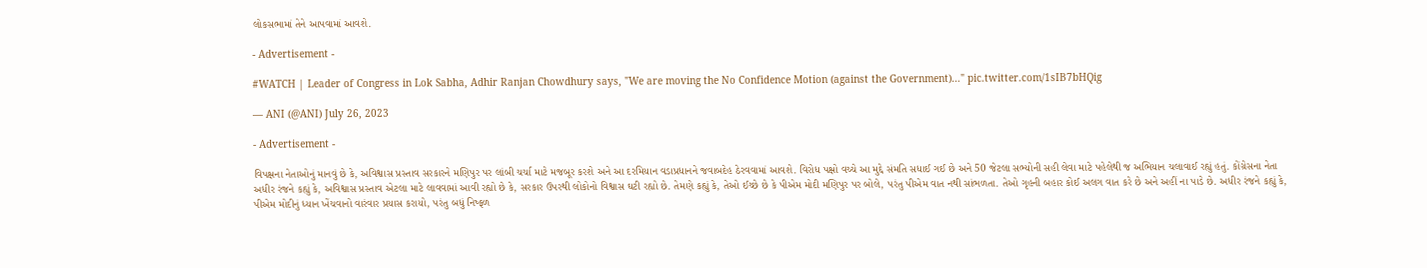લોકસભામાં તેને આપવામાં આવશે.

- Advertisement -

#WATCH | Leader of Congress in Lok Sabha, Adhir Ranjan Chowdhury says, "We are moving the No Confidence Motion (against the Government)…" pic.twitter.com/1sIB7bHQig

— ANI (@ANI) July 26, 2023

- Advertisement -

વિપક્ષના નેતાઓનું માનવું છે કે, અવિશ્વાસ પ્રસ્તાવ સરકારને મણિપુર પર લાંબી ચર્ચા માટે મજબૂર કરશે અને આ દરમિયાન વડાપ્રધાનને જવાબદેહ ઠેરવવામાં આવશે. વિરોધ પક્ષો વચ્ચે આ મુદ્દે સંમતિ સધાઈ ગઈ છે અને 50 જેટલા સભ્યોની સહી લેવા માટે પહેલેથી જ અભિયાન ચલાવાઈ રહ્યું હતું. કોંગ્રેસના નેતા અધીર રંજને કહ્યું કે, અવિશ્વાસ પ્રસ્તાવ એટલા માટે લાવવામાં આવી રહ્યો છે કે, સરકાર ઉપરથી લોકોનો વિશ્વાસ ઘટી રહ્યો છે. તેમણે કહ્યું કે, તેઓ ઈચ્છે છે કે પીએમ મોદી મણિપુર પર બોલે, પરંતુ પીએમ વાત નથી સાંભળતા. તેઓ ગૃહની બહાર કોઈ અલગ વાત કરે છે અને અહીં ના પાડે છે. અધીર રંજને કહ્યું કે, પીએમ મોદીનું ધ્યાન ખેંચવાનો વારંવાર પ્રયાસ કરાયો, પરંતુ બધું નિષ્ફળ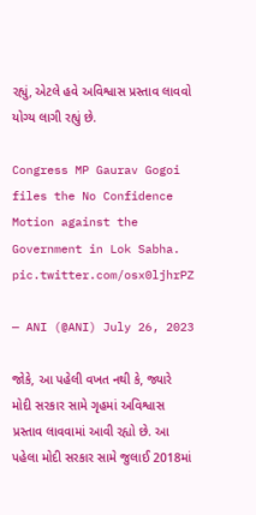રહ્યું, એટલે હવે અવિશ્વાસ પ્રસ્તાવ લાવવો યોગ્ય લાગી રહ્યું છે.

Congress MP Gaurav Gogoi files the No Confidence Motion against the Government in Lok Sabha. pic.twitter.com/osx0ljhrPZ

— ANI (@ANI) July 26, 2023

જોકે, આ પહેલી વખત નથી કે, જ્યારે મોદી સરકાર સામે ગૃહમાં અવિશ્વાસ પ્રસ્તાવ લાવવામાં આવી રહ્યો છે. આ પહેલા મોદી સરકાર સામે જુલાઈ 2018માં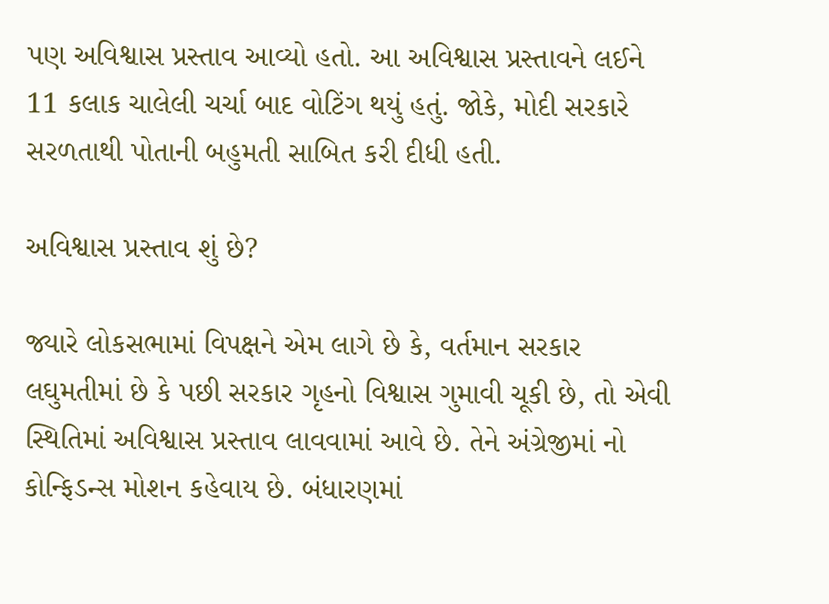પણ અવિશ્વાસ પ્રસ્તાવ આવ્યો હતો. આ અવિશ્વાસ પ્રસ્તાવને લઈને 11 કલાક ચાલેલી ચર્ચા બાદ વોટિંગ થયું હતું. જોકે, મોદી સરકારે સરળતાથી પોતાની બહુમતી સાબિત કરી દીધી હતી.

અવિશ્વાસ પ્રસ્તાવ શું છે?

જ્યારે લોકસભામાં વિપક્ષને એમ લાગે છે કે, વર્તમાન સરકાર લઘુમતીમાં છે કે પછી સરકાર ગૃહનો વિશ્વાસ ગુમાવી ચૂકી છે, તો એવી સ્થિતિમાં અવિશ્વાસ પ્રસ્તાવ લાવવામાં આવે છે. તેને અંગ્રેજીમાં નો કોન્ફિડન્સ મોશન કહેવાય છે. બંધારણમાં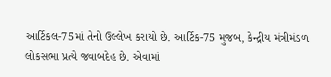આર્ટિકલ-75માં તેનો ઉલ્લેખ કરાયો છે. આર્ટિક-75 મુજબ, કેન્દ્રીય મંત્રીમંડળ લોકસભા પ્રત્યે જવાબદેહ છે. એવામાં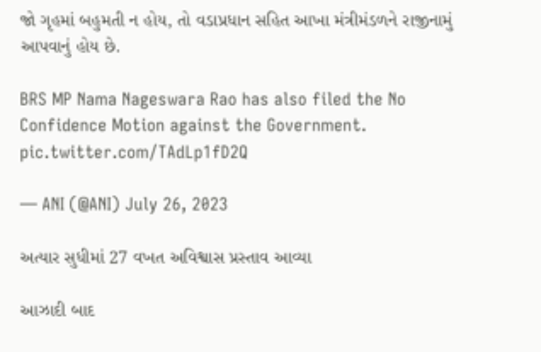જો ગૃહમાં બહુમતી ન હોય, તો વડાપ્રધાન સહિત આખા મંત્રીમંડળને રાજીનામું આપવાનું હોય છે.

BRS MP Nama Nageswara Rao has also filed the No Confidence Motion against the Government. pic.twitter.com/TAdLp1fD2Q

— ANI (@ANI) July 26, 2023

અત્યાર સુધીમાં 27 વખત અવિશ્વાસ પ્રસ્તાવ આવ્યા

આઝાદી બાદ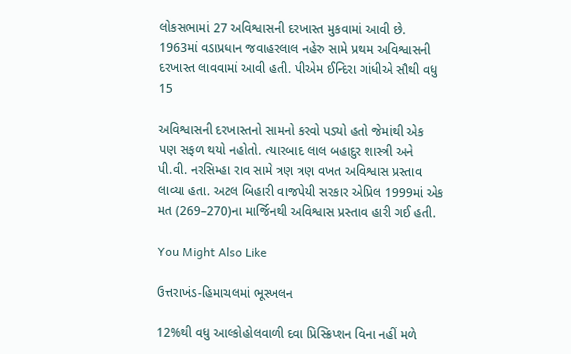લોકસભામાં 27 અવિશ્વાસની દરખાસ્ત મુકવામાં આવી છે. 1963માં વડાપ્રધાન જવાહરલાલ નહેરુ સામે પ્રથમ અવિશ્વાસની દરખાસ્ત લાવવામાં આવી હતી. પીએમ ઈન્દિરા ગાંધીએ સૌથી વધુ 15

અવિશ્વાસની દરખાસ્તનો સામનો કરવો પડ્યો હતો જેમાંથી એક પણ સફળ થયો નહોતો. ત્યારબાદ લાલ બહાદુર શાસ્ત્રી અને પી.વી. નરસિમ્હા રાવ સામે ત્રણ ત્રણ વખત અવિશ્વાસ પ્રસ્તાવ લાવ્યા હતા. અટલ બિહારી વાજપેયી સરકાર એપ્રિલ 1999માં એક મત (269–270)ના માર્જિનથી અવિશ્વાસ પ્રસ્તાવ હારી ગઈ હતી.

You Might Also Like

ઉત્તરાખંડ-હિમાચલમાં ભૂસ્ખલન

12%થી વધુ આલ્કોહોલવાળી દવા પ્રિસ્ક્રિપ્શન વિના નહીં મળે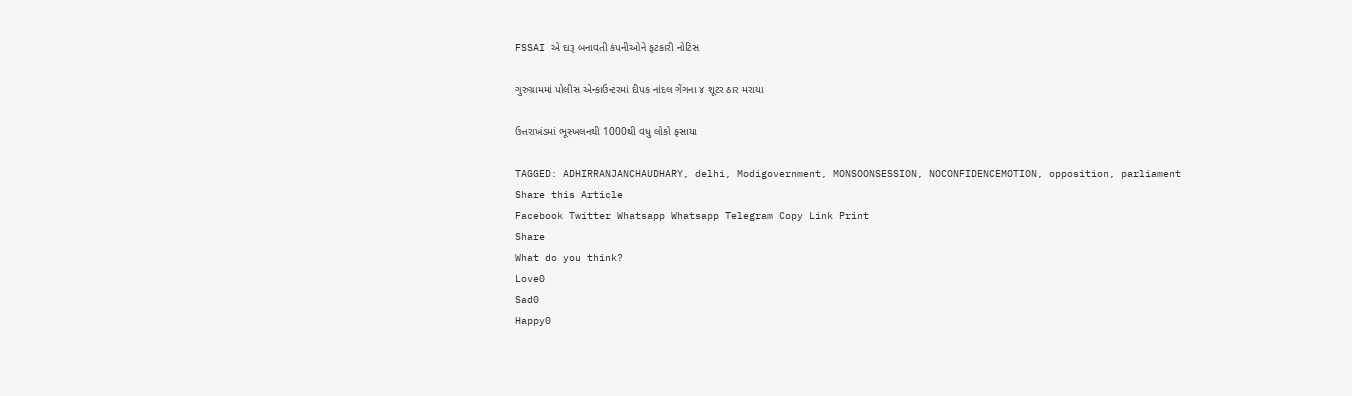FSSAI એ દારૂ બનાવતી કંપનીઓને ફટકારી નોટિસ

ગુરુગ્રામમાં પોલીસ એન્કાઉન્ટરમાં દીપક નાંદલ ગેંગના ૪ શૂટર ઠાર મરાયા

ઉત્તરાખંડમાં ભૂસ્ખલનથી 1000થી વધુ લોકો ફસાયા

TAGGED: ADHIRRANJANCHAUDHARY, delhi, Modigovernment, MONSOONSESSION, NOCONFIDENCEMOTION, opposition, parliament
Share this Article
Facebook Twitter Whatsapp Whatsapp Telegram Copy Link Print
Share
What do you think?
Love0
Sad0
Happy0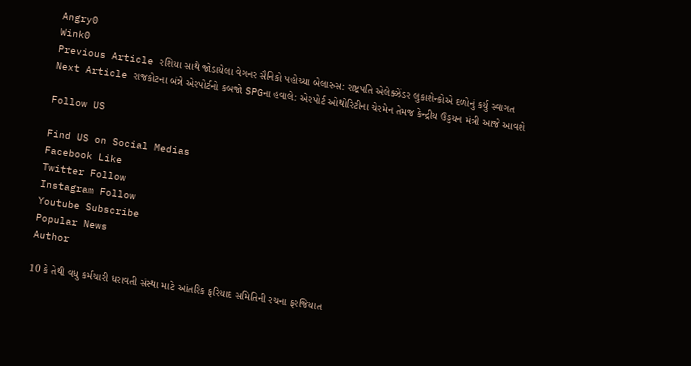Angry0
Wink0
Previous Article રશિયા સાથે જોડાયેલા વેગનર સૈનિકો પહોચ્યા બેલારુસ: રાષ્ટ્રપતિ એલેક્ઝેંડર લુકાશેન્કોએ દળોનું કર્યુ સ્વાગત
Next Article રાજકોટના બંન્ને એરપોર્ટનો કબજો SPGના હવાલે: એરપોર્ટ ઓથોરિટીના ચેરમેન તેમજ કેન્દ્રીય ઉડ્ડયન મંત્રી આજે આવશે

Follow US

Find US on Social Medias
Facebook Like
Twitter Follow
Instagram Follow
Youtube Subscribe
Popular News
Author

10 કે તેથી વધુ કર્મચારી ધરાવતી સંસ્થા માટે આંતરિક ફરિયાદ સમિતિની રચના ફરજિયાત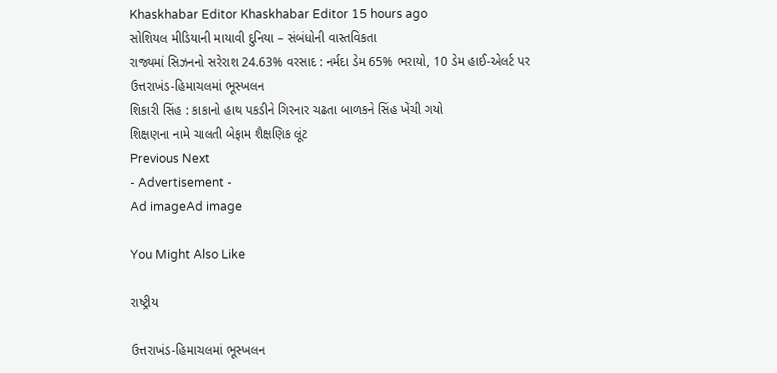Khaskhabar Editor Khaskhabar Editor 15 hours ago
સોશિયલ મીડિયાની માયાવી દુનિયા – સંબંધોની વાસ્તવિકતા
રાજ્યમાં સિઝનનો સરેરાશ 24.63% વરસાદ : નર્મદા ડેમ 65% ભરાયો, 10 ડેમ હાઈ-એલર્ટ પર
ઉત્તરાખંડ-હિમાચલમાં ભૂસ્ખલન
શિકારી સિંહ : કાકાનો હાથ પકડીને ગિરનાર ચઢતા બાળકને સિંહ ખેંચી ગયો
શિક્ષણના નામે ચાલતી બેફામ શૈક્ષણિક લૂંટ
Previous Next
- Advertisement -
Ad imageAd image

You Might Also Like

રાષ્ટ્રીય

ઉત્તરાખંડ-હિમાચલમાં ભૂસ્ખલન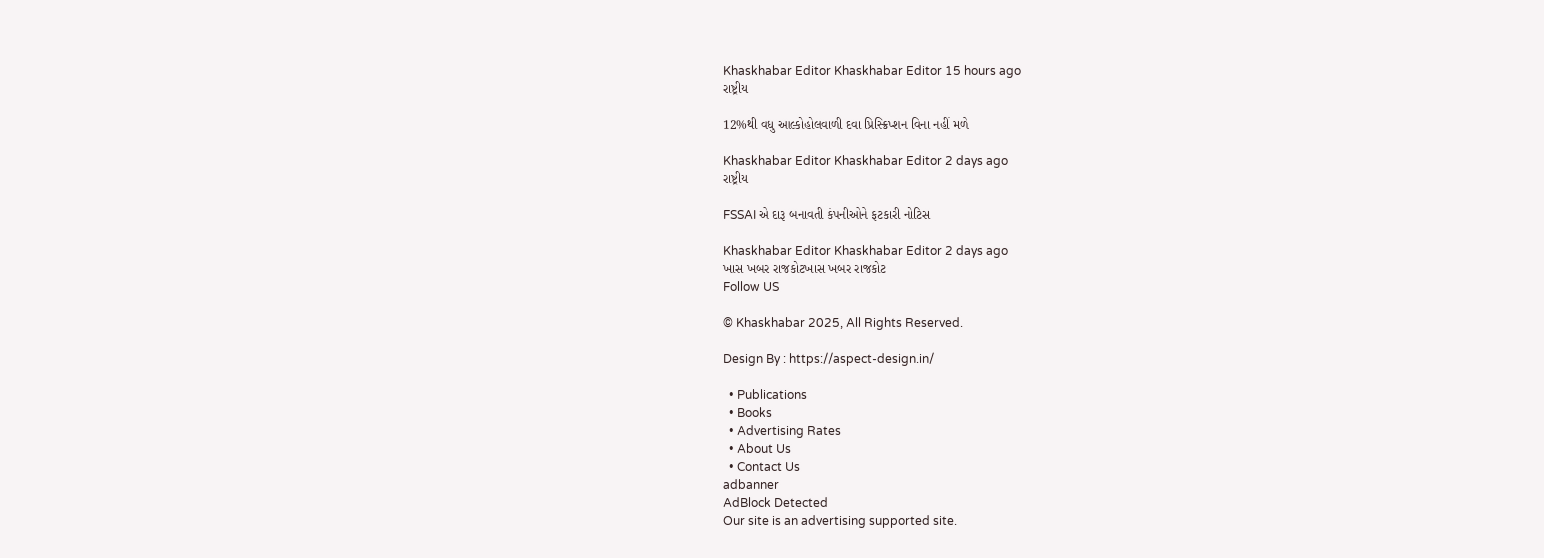Khaskhabar Editor Khaskhabar Editor 15 hours ago
રાષ્ટ્રીય

12%થી વધુ આલ્કોહોલવાળી દવા પ્રિસ્ક્રિપ્શન વિના નહીં મળે

Khaskhabar Editor Khaskhabar Editor 2 days ago
રાષ્ટ્રીય

FSSAI એ દારૂ બનાવતી કંપનીઓને ફટકારી નોટિસ

Khaskhabar Editor Khaskhabar Editor 2 days ago
ખાસ ખબર રાજકોટખાસ ખબર રાજકોટ
Follow US

© Khaskhabar 2025, All Rights Reserved.

Design By : https://aspect-design.in/

  • Publications
  • Books
  • Advertising Rates
  • About Us
  • Contact Us
adbanner
AdBlock Detected
Our site is an advertising supported site.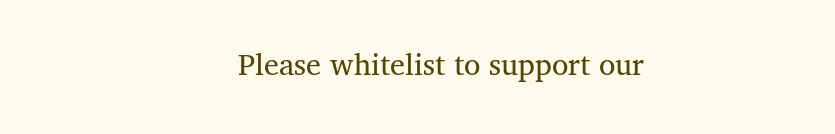Please whitelist to support our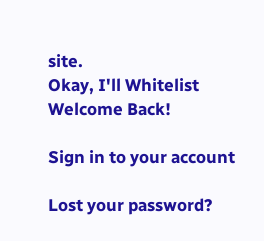site.
Okay, I'll Whitelist
Welcome Back!

Sign in to your account

Lost your password?